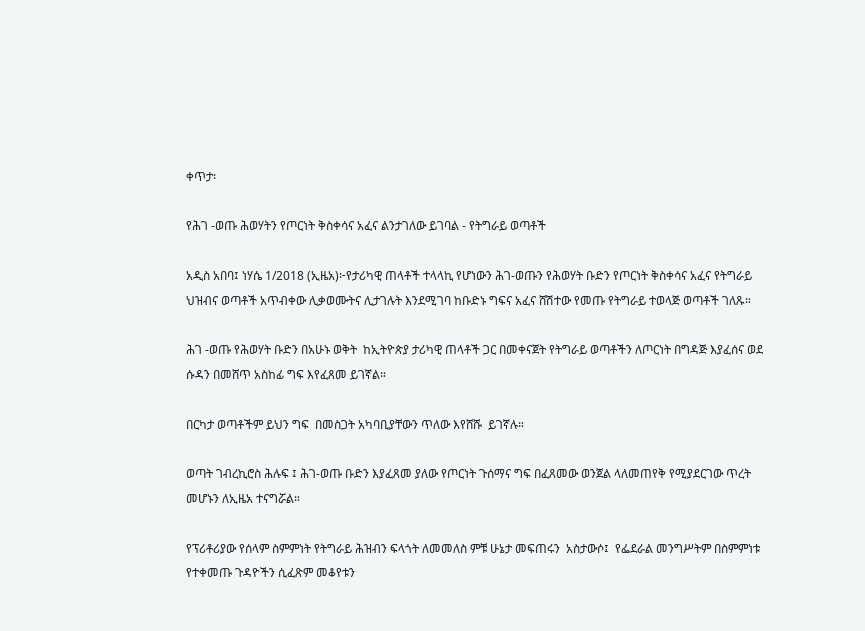ቀጥታ፡

የሕገ -ወጡ ሕወሃትን የጦርነት ቅስቀሳና አፈና ልንታገለው ይገባል - የትግራይ ወጣቶች

አዲስ አበባ፤ ነሃሴ 1/2018 (ኢዜአ)፦የታሪካዊ ጠላቶች ተላላኪ የሆነውን ሕገ-ወጡን የሕወሃት ቡድን የጦርነት ቅስቀሳና አፈና የትግራይ ህዝብና ወጣቶች አጥብቀው ሊቃወሙትና ሊታገሉት እንደሚገባ ከቡድኑ ግፍና አፈና ሸሽተው የመጡ የትግራይ ተወላጅ ወጣቶች ገለጹ።

ሕገ -ወጡ የሕወሃት ቡድን በአሁኑ ወቅት  ከኢትዮጵያ ታሪካዊ ጠላቶች ጋር በመቀናጀት የትግራይ ወጣቶችን ለጦርነት በግዳጅ እያፈሰና ወደ ሱዳን በመሸጥ አስከፊ ግፍ እየፈጸመ ይገኛል።

በርካታ ወጣቶችም ይህን ግፍ  በመስጋት አካባቢያቸውን ጥለው እየሸሹ  ይገኛሉ።

ወጣት ገብረኪሮስ ሕሉፍ ፤ ሕገ-ወጡ ቡድን እያፈጸመ ያለው የጦርነት ጉሰማና ግፍ በፈጸመው ወንጀል ላለመጠየቅ የሚያደርገው ጥረት መሆኑን ለኢዜአ ተናግሯል።

የፕሪቶሪያው የሰላም ስምምነት የትግራይ ሕዝብን ፍላጎት ለመመለስ ምቹ ሁኔታ መፍጠሩን  አስታውሶ፤  የፌደራል መንግሥትም በስምምነቱ የተቀመጡ ጉዳዮችን ሲፈጽም መቆየቱን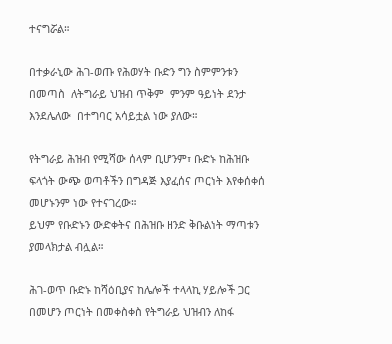ተናግሯል።

በተቃራኒው ሕገ-ወጡ የሕወሃት ቡድን ግን ስምምንቱን በመጣስ  ለትግራይ ህዝብ ጥቅም  ምንም ዓይነት ደንታ እንደሌለው  በተግባር አሳይቷል ነው ያለው።

የትግራይ ሕዝብ የሚሻው ሰላም ቢሆንም፣ ቡድኑ ከሕዝቡ ፍላጎት ውጭ ወጣቶችን በግዳጅ እያፈሰና ጦርነት እየቀሰቀሰ መሆኑንም ነው የተናገረው።
ይህም የቡድኑን ውድቀትና በሕዝቡ ዘንድ ቅቡልነት ማጣቱን ያመላክታል ብሏል።

ሕገ-ወጥ ቡድኑ ከሻዕቢያና ከሌሎች ተላላኪ ሃይሎች ጋር በመሆን ጦርነት በመቀስቀስ የትግራይ ህዝብን ለከፋ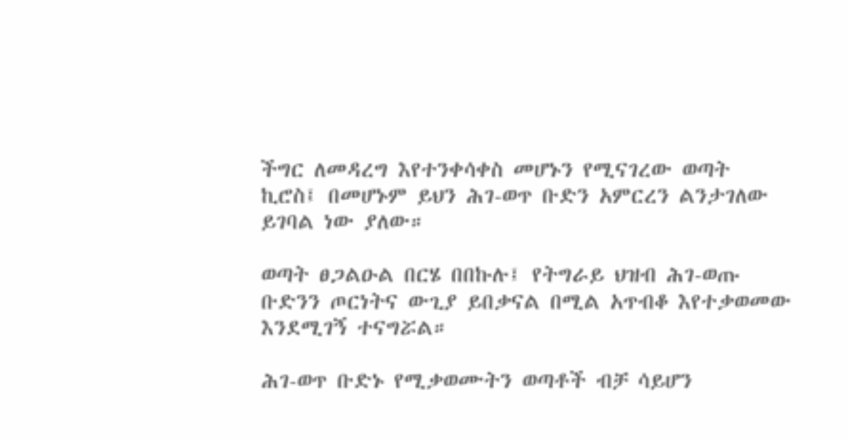ችግር ለመዳረግ እየተንቀሳቀስ መሆኑን የሚናገረው ወጣት ኪሮስ፤ በመሆኑም ይህን ሕገ-ወጥ ቡድን አምርረን ልንታገለው ይገባል ነው ያለው።

ወጣት ፀጋልዑል በርሄ በበኩሉ፤ የትግራይ ህዝብ ሕገ-ወጡ ቡድንን ጦርነትና ውጊያ ይበቃናል በሚል አጥብቆ እየተቃወመው እንደሚገኝ ተናግሯል።

ሕገ-ወጥ ቡድኑ የሚቃወሙትን ወጣቶች ብቻ ሳይሆን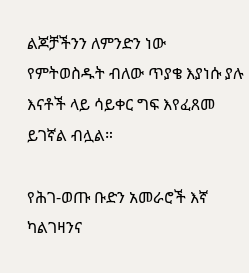ልጆቻችንን ለምንድን ነው የምትወስዱት ብለው ጥያቄ እያነሱ ያሉ እናቶች ላይ ሳይቀር ግፍ እየፈጸመ ይገኛል ብሏል።

የሕገ-ወጡ ቡድን አመራሮች እኛ ካልገዛንና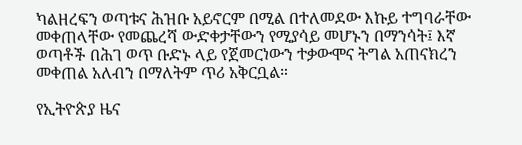ካልዘረፍን ወጣቱና ሕዝቡ አይኖርም በሚል በተለመደው እኩይ ተግባራቸው መቀጠላቸው የመጨረሻ ውድቀታቸውን የሚያሳይ መሆኑን በማንሳት፤ እኛ ወጣቶች በሕገ ወጥ ቡድኑ ላይ የጀመርነውን ተቃውሞና ትግል አጠናክረን መቀጠል አለብን በማለትም ጥሪ አቅርቧል።

የኢትዮጵያ ዜና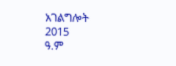አገልግሎት
2015
ዓ.ም